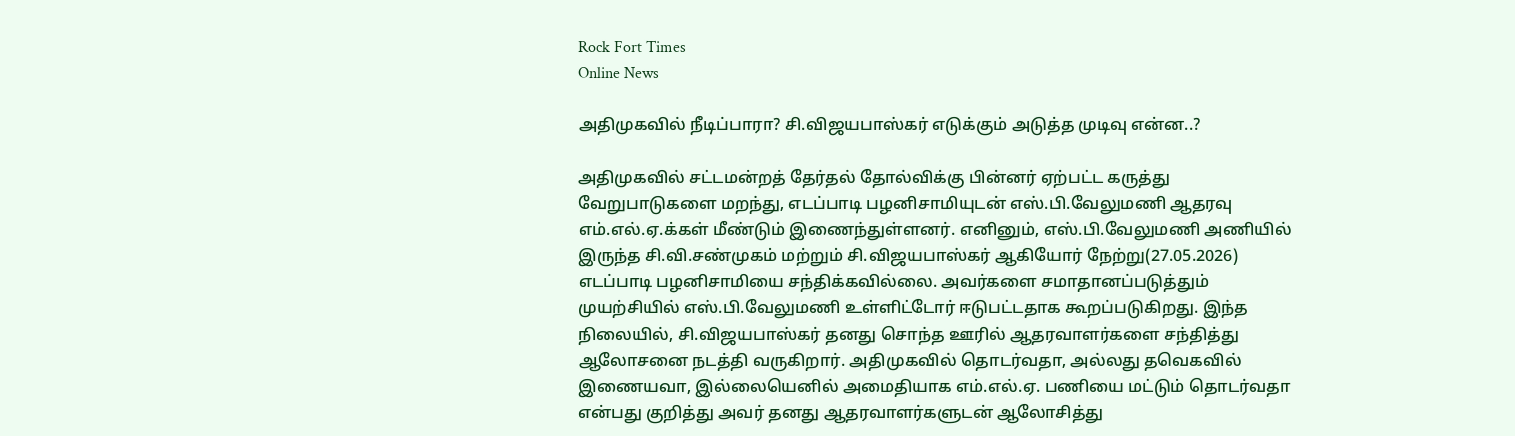Rock Fort Times
Online News

அதிமுகவில் நீடிப்பாரா? சி.விஜயபாஸ்கர் எடுக்கும் அடுத்த முடிவு என்ன..?

அதிமுகவில் சட்டமன்றத் தேர்தல் தோல்விக்கு பின்னர் ஏற்பட்ட கருத்து வேறுபாடுகளை மறந்து, எடப்பாடி பழனிசாமியுடன் எஸ்.பி.வேலுமணி ஆதரவு எம்.எல்.ஏ.க்கள் மீண்டும் இணைந்துள்ளனர். எனினும், எஸ்.பி.வேலுமணி அணியில் இருந்த சி.வி.சண்முகம் மற்றும் சி.விஜயபாஸ்கர் ஆகியோர் நேற்று(27.05.2026) எடப்பாடி பழனிசாமியை சந்திக்கவில்லை. அவர்களை சமாதானப்படுத்தும் முயற்சியில் எஸ்.பி.வேலுமணி உள்ளிட்டோர் ஈடுபட்டதாக கூறப்படுகிறது. இந்த நிலையில், சி.விஜயபாஸ்கர் தனது சொந்த ஊரில் ஆதரவாளர்களை சந்தித்து ஆலோசனை நடத்தி வருகிறார். அதிமுகவில் தொடர்வதா, அல்லது தவெகவில் இணையவா, இல்லையெனில் அமைதியாக எம்.எல்.ஏ. பணியை மட்டும் தொடர்வதா என்பது குறித்து அவர் தனது ஆதரவாளர்களுடன் ஆலோசித்து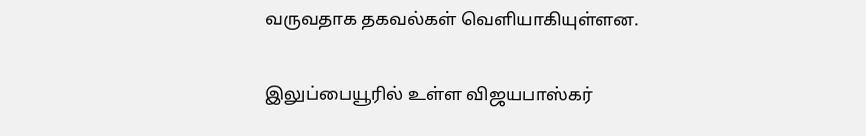வருவதாக தகவல்கள் வெளியாகியுள்ளன.

இலுப்பையூரில் உள்ள விஜயபாஸ்கர்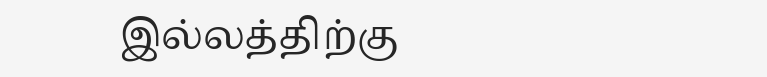இல்லத்திற்கு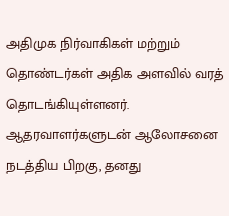அதிமுக நிர்வாகிகள் மற்றும் தொண்டர்கள் அதிக அளவில் வரத் தொடங்கியுள்ளனர். ஆதரவாளர்களுடன் ஆலோசனை நடத்திய பிறகு, தனது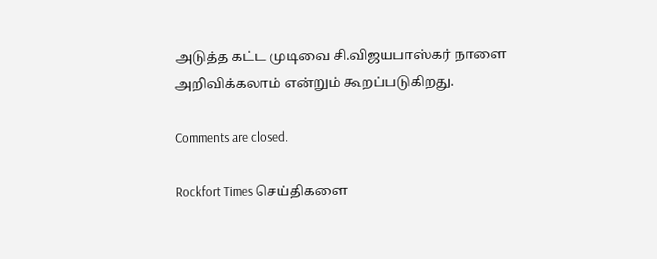அடுத்த கட்ட முடிவை சி.விஜயபாஸ்கர் நாளை அறிவிக்கலாம் என்றும் கூறப்படுகிறது.

Comments are closed.

Rockfort Times செய்திகளை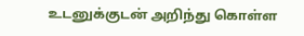உடனுக்குடன் அறிந்து கொள்ள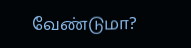வேண்டுமா?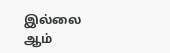இல்லை ஆம்